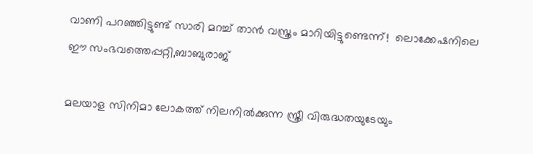വാണി പറഞ്ഞിട്ടുണ്ട് സാരി മറച്ച് താൻ വസ്ത്രം മാറിയിട്ടുണ്ടെന്ന്!  ലൊക്കേഷനിലെ ഈ സംഭവത്തെപ്പറ്റി,ബാബുരാജ്

മലയാള സിനിമാ ലോകത്ത് നിലനില്‍ക്കുന്ന സ്ത്രീ വിരുദ്ധതയുടേയും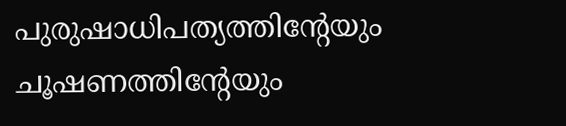പുരുഷാധിപത്യത്തിന്റേയും ചൂഷണത്തിന്റേയും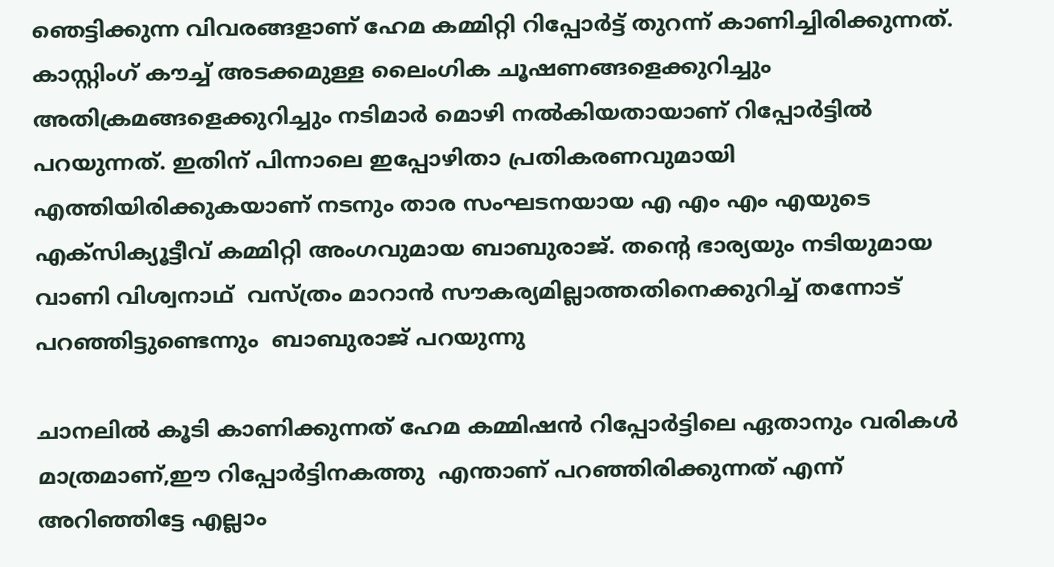ഞെട്ടിക്കുന്ന വിവരങ്ങളാണ് ഹേമ കമ്മിറ്റി റിപ്പോര്‍ട്ട് തുറന്ന് കാണിച്ചിരിക്കുന്നത്. കാസ്റ്റിംഗ് കൗച്ച് അടക്കമുള്ള ലൈംഗിക ചൂഷണങ്ങളെക്കുറിച്ചും അതിക്രമങ്ങളെക്കുറിച്ചും നടിമാര്‍ മൊഴി നല്‍കിയതായാണ് റിപ്പോര്‍ട്ടില്‍ പറയുന്നത്. ഇതിന് പിന്നാലെ ഇപ്പോഴിതാ പ്രതികരണവുമായി എത്തിയിരിക്കുകയാണ് നടനും താര സംഘടനയായ എ എം എം എയുടെ എക്‌സിക്യൂട്ടീവ് കമ്മിറ്റി അംഗവുമായ ബാബുരാജ്. തന്റെ ഭാര്യയും നടിയുമായ വാണി വിശ്വനാഥ്  വസ്ത്രം മാറാന്‍ സൗകര്യമില്ലാത്തതിനെക്കുറിച്ച് തന്നോട് പറഞ്ഞിട്ടുണ്ടെന്നും  ബാബുരാജ് പറയുന്നു

ചാനലില്‍ കൂടി കാണിക്കുന്നത് ഹേമ കമ്മിഷന്‍ റിപ്പോര്‍ട്ടിലെ ഏതാനും വരികള്‍ മാത്രമാണ്,ഈ റിപ്പോർട്ടിനകത്തു  എന്താണ് പറഞ്ഞിരിക്കുന്നത് എന്ന് അറിഞ്ഞിട്ടേ എല്ലാം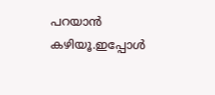പറയാന്‍ കഴിയൂ.ഇപ്പോള്‍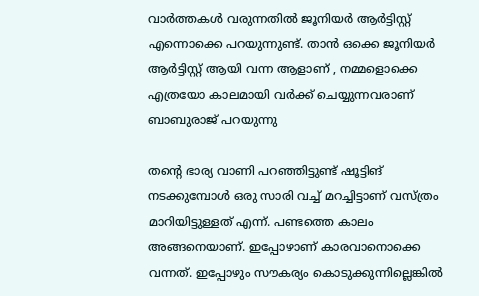വാര്‍ത്തകള്‍ വരുന്നതില്‍ ജൂനിയര്‍ ആര്‍ട്ടിസ്റ്റ് എന്നൊക്കെ പറയുന്നുണ്ട്. താന്‍ ഒക്കെ ജൂനിയര്‍ ആര്‍ട്ടിസ്റ്റ് ആയി വന്ന ആളാണ് , നമ്മളൊക്കെ എത്രയോ കാലമായി വര്‍ക്ക് ചെയ്യുന്നവരാണ് ബാബുരാജ് പറയുന്നു

തന്റെ ഭാര്യ വാണി പറഞ്ഞിട്ടുണ്ട് ഷൂട്ടിങ് നടക്കുമ്പോള്‍ ഒരു സാരി വച്ച് മറച്ചിട്ടാണ് വസ്ത്രം മാറിയിട്ടുള്ളത് എന്ന്. പണ്ടത്തെ കാലം അങ്ങനെയാണ്. ഇപ്പോഴാണ് കാരവാനൊക്കെ വന്നത്. ഇപ്പോഴും സൗകര്യം കൊടുക്കുന്നില്ലെങ്കില്‍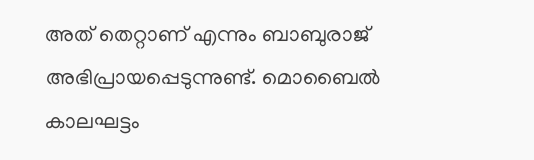അത് തെറ്റാണ് എന്നും ബാബുരാജ് അഭിപ്രായപ്പെടുന്നുണ്ട്. മൊബൈല്‍ കാലഘട്ടം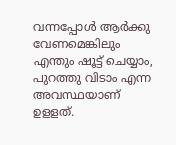വന്നപ്പോള്‍ ആര്‍ക്കു വേണമെങ്കിലും എന്തും ഷൂട്ട് ചെയ്യാം, പുറത്തു വിടാം എന്ന അവസ്ഥയാണ് ഉളളത്.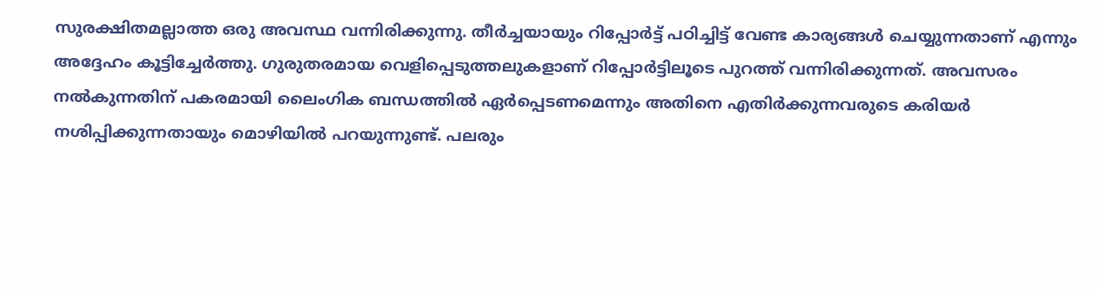സുരക്ഷിതമല്ലാത്ത ഒരു അവസ്ഥ വന്നിരിക്കുന്നു. തീര്‍ച്ചയായും റിപ്പോര്‍ട്ട് പഠിച്ചിട്ട് വേണ്ട കാര്യങ്ങള്‍ ചെയ്യുന്നതാണ് എന്നും അദ്ദേഹം കൂട്ടിച്ചേര്‍ത്തു. ഗുരുതരമായ വെളിപ്പെടുത്തലുകളാണ് റിപ്പോര്‍ട്ടിലൂടെ പുറത്ത് വന്നിരിക്കുന്നത്. അവസരം നല്‍കുന്നതിന് പകരമായി ലൈംഗിക ബന്ധത്തില്‍ ഏര്‍പ്പെടണമെന്നും അതിനെ എതിര്‍ക്കുന്നവരുടെ കരിയര്‍ നശിപ്പിക്കുന്നതായും മൊഴിയില്‍ പറയുന്നുണ്ട്. പലരും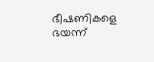ഭീഷണികളെ ഭയന്ന്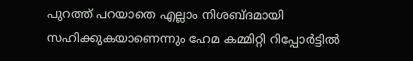പുറത്ത് പറയാതെ എല്ലാം നിശബ്ദമായി സഹിക്കുകയാണെന്നും ഹേമ കമ്മിറ്റി റിപ്പോര്‍ട്ടില്‍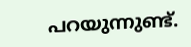പറയുന്നുണ്ട്.